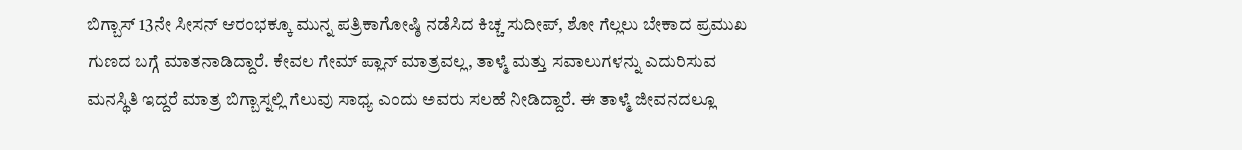ಬಿಗ್ಬಾಸ್ 13ನೇ ಸೀಸನ್ ಆರಂಭಕ್ಕೂ ಮುನ್ನ ಪತ್ರಿಕಾಗೋಷ್ಠಿ ನಡೆಸಿದ ಕಿಚ್ಚ ಸುದೀಪ್, ಶೋ ಗೆಲ್ಲಲು ಬೇಕಾದ ಪ್ರಮುಖ ಗುಣದ ಬಗ್ಗೆ ಮಾತನಾಡಿದ್ದಾರೆ. ಕೇವಲ ಗೇಮ್ ಪ್ಲಾನ್ ಮಾತ್ರವಲ್ಲ, ತಾಳ್ಮೆ ಮತ್ತು ಸವಾಲುಗಳನ್ನು ಎದುರಿಸುವ ಮನಸ್ಥಿತಿ ಇದ್ದರೆ ಮಾತ್ರ ಬಿಗ್ಬಾಸ್ನಲ್ಲಿ ಗೆಲುವು ಸಾಧ್ಯ ಎಂದು ಅವರು ಸಲಹೆ ನೀಡಿದ್ದಾರೆ. ಈ ತಾಳ್ಮೆ ಜೀವನದಲ್ಲೂ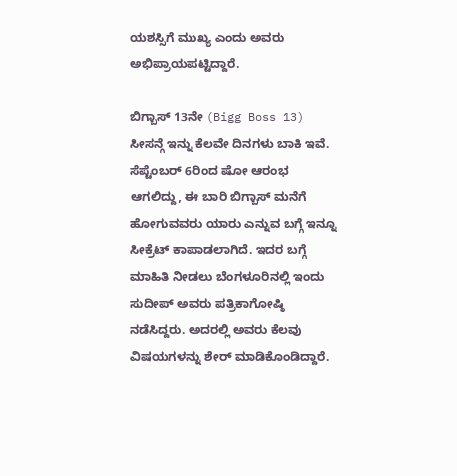ಯಶಸ್ಸಿಗೆ ಮುಖ್ಯ ಎಂದು ಅವರು ಅಭಿಪ್ರಾಯಪಟ್ಟಿದ್ದಾರೆ.

ಬಿಗ್ಬಾಸ್ 13ನೇ (Bigg Boss 13) ಸೀಸನ್ಗೆ ಇನ್ನು ಕೆಲವೇ ದಿನಗಳು ಬಾಕಿ ಇವೆ. ಸೆಪ್ಟೆಂಬರ್ 6ರಿಂದ ಷೋ ಆರಂಭ ಆಗಲಿದ್ದು, ಈ ಬಾರಿ ಬಿಗ್ಬಾಸ್ ಮನೆಗೆ ಹೋಗುವವರು ಯಾರು ಎನ್ನುವ ಬಗ್ಗೆ ಇನ್ನೂ ಸೀಕ್ರೆಟ್ ಕಾಪಾಡಲಾಗಿದೆ. ಇದರ ಬಗ್ಗೆ ಮಾಹಿತಿ ನೀಡಲು ಬೆಂಗಳೂರಿನಲ್ಲಿ ಇಂದು ಸುದೀಪ್ ಅವರು ಪತ್ರಿಕಾಗೋಷ್ಠಿ ನಡೆಸಿದ್ದರು. ಅದರಲ್ಲಿ ಅವರು ಕೆಲವು ವಿಷಯಗಳನ್ನು ಶೇರ್ ಮಾಡಿಕೊಂಡಿದ್ದಾರೆ.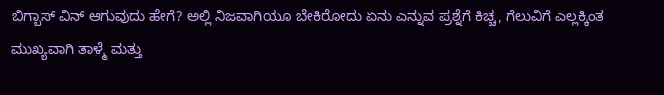ಬಿಗ್ಬಾಸ್ ವಿನ್ ಆಗುವುದು ಹೇಗೆ? ಅಲ್ಲಿ ನಿಜವಾಗಿಯೂ ಬೇಕಿರೋದು ಏನು ಎನ್ನುವ ಪ್ರಶ್ನೆಗೆ ಕಿಚ್ಚ, ಗೆಲುವಿಗೆ ಎಲ್ಲಕ್ಕಿಂತ ಮುಖ್ಯವಾಗಿ ತಾಳ್ಮೆ ಮತ್ತು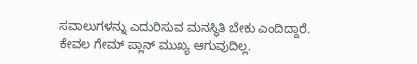ಸವಾಲುಗಳನ್ನು ಎದುರಿಸುವ ಮನಸ್ಥಿತಿ ಬೇಕು ಎಂದಿದ್ದಾರೆ. ಕೇವಲ ಗೇಮ್ ಪ್ಲಾನ್ ಮುಖ್ಯ ಆಗುವುದಿಲ್ಲ.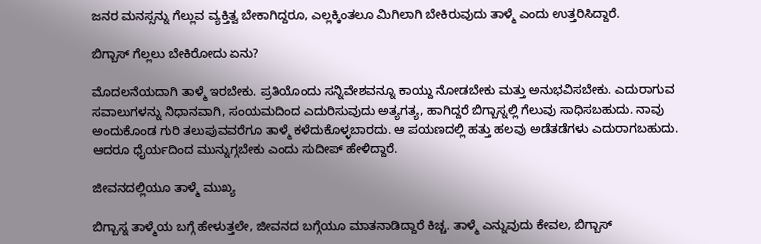ಜನರ ಮನಸ್ಸನ್ನು ಗೆಲ್ಲುವ ವ್ಯಕ್ತಿತ್ವ ಬೇಕಾಗಿದ್ದರೂ, ಎಲ್ಲಕ್ಕಿಂತಲೂ ಮಿಗಿಲಾಗಿ ಬೇಕಿರುವುದು ತಾಳ್ಮೆ ಎಂದು ಉತ್ತರಿಸಿದ್ದಾರೆ.

ಬಿಗ್ಬಾಸ್ ಗೆಲ್ಲಲು ಬೇಕಿರೋದು ಏನು?

ಮೊದಲನೆಯದಾಗಿ ತಾಳ್ಮೆ ಇರಬೇಕು. ಪ್ರತಿಯೊಂದು ಸನ್ನಿವೇಶವನ್ನೂ ಕಾಯ್ದು ನೋಡಬೇಕು ಮತ್ತು ಅನುಭವಿಸಬೇಕು. ಎದುರಾಗುವ ಸವಾಲುಗಳನ್ನು ನಿಧಾನವಾಗಿ, ಸಂಯಮದಿಂದ ಎದುರಿಸುವುದು ಅತ್ಯಗತ್ಯ, ಹಾಗಿದ್ದರೆ ಬಿಗ್ಬಾಸ್ನಲ್ಲಿ ಗೆಲುವು ಸಾಧಿಸಬಹುದು. ನಾವು ಅಂದುಕೊಂಡ ಗುರಿ ತಲುಪುವವರೆಗೂ ತಾಳ್ಮೆ ಕಳೆದುಕೊಳ್ಳಬಾರದು. ಆ ಪಯಣದಲ್ಲಿ ಹತ್ತು ಹಲವು ಅಡೆತಡೆಗಳು ಎದುರಾಗಬಹುದು. ಆದರೂ ಧೈರ್ಯದಿಂದ ಮುನ್ನುಗ್ಗಬೇಕು ಎಂದು ಸುದೀಪ್ ಹೇಳಿದ್ದಾರೆ.

ಜೀವನದಲ್ಲಿಯೂ ತಾಳ್ಮೆ ಮುಖ್ಯ

ಬಿಗ್ಬಾಸ್ನ ತಾಳ್ಮೆಯ ಬಗ್ಗೆ ಹೇಳುತ್ತಲೇ, ಜೀವನದ ಬಗ್ಗೆಯೂ ಮಾತನಾಡಿದ್ದಾರೆ ಕಿಚ್ಚ. ತಾಳ್ಮೆ ಎನ್ನುವುದು ಕೇವಲ, ಬಿಗ್ಬಾಸ್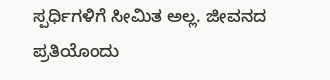ಸ್ಪರ್ಧಿಗಳಿಗೆ ಸೀಮಿತ ಅಲ್ಲ. ಜೀವನದ ಪ್ರತಿಯೊಂದು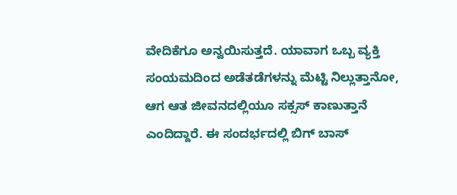ವೇದಿಕೆಗೂ ಅನ್ವಯಿಸುತ್ತದೆ. ಯಾವಾಗ ಒಬ್ಬ ವ್ಯಕ್ತಿ ಸಂಯಮದಿಂದ ಅಡೆತಡೆಗಳನ್ನು ಮೆಟ್ಟಿ ನಿಲ್ಲುತ್ತಾನೋ, ಆಗ ಆತ ಜೀವನದಲ್ಲಿಯೂ ಸಕ್ಸಸ್ ಕಾಣುತ್ತಾನೆ ಎಂದಿದ್ದಾರೆ. ಈ ಸಂದರ್ಭದಲ್ಲಿ ಬಿಗ್‌ ಬಾಸ್‌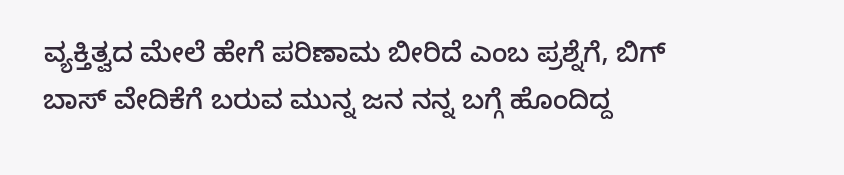ವ್ಯಕ್ತಿತ್ವದ ಮೇಲೆ ಹೇಗೆ ಪರಿಣಾಮ ಬೀರಿದೆ ಎಂಬ ಪ್ರಶ್ನೆಗೆ, ಬಿಗ್ ಬಾಸ್ ವೇದಿಕೆಗೆ ಬರುವ ಮುನ್ನ ಜನ ನನ್ನ ಬಗ್ಗೆ ಹೊಂದಿದ್ದ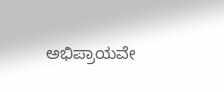ಅಭಿಪ್ರಾಯವೇ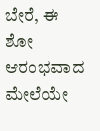ಬೇರೆ, ಈ ಶೋ ಆರಂಭವಾದ ಮೇಲೆಯೇ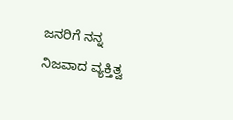ಜನರಿಗೆ ನನ್ನ ನಿಜವಾದ ವ್ಯಕ್ತಿತ್ವ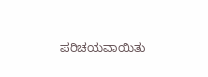ಪರಿಚಯವಾಯಿತು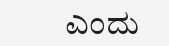ಎಂದು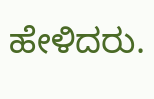ಹೇಳಿದರು.